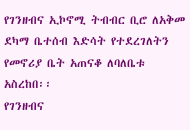የገንዘብና ኢኮኖሚ ትብብር ቢሮ ለአቅመ ደካማ ቤተሰብ እድሳት የተደረገለትን የመኖሪያ ቤት አጠናቆ ለባለቤቱ አስረከበ፡፡
የገንዘብና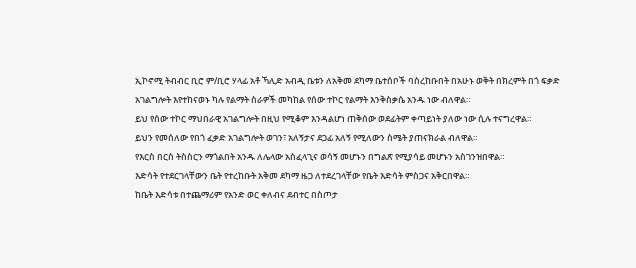ኢኮኖሚ ትብብር ቢሮ ም/ቢሮ ሃላፊ አቶ ኻሊድ አብዲ ቤቱን ለአቅመ ደካማ ቤተሰቦች ባስረከቡበት በአሁኑ ወቅት በክረምት በጎ ፍቃድ አገልግሎት እየተከናወኑ ካሉ የልማት ስራዎች መካከል የሰው ተኮር የልማት እንቅስቃሴ አንዱ ነው ብለዋል።
ይህ የሰው ተኮር ማህበራዊ አገልግሎት በዚህ የሚቆም እንዳልሆነ ጠቅሰው ወደፊትም ቀጣይነት ያለው ነው ሲሉ ተናግረዋል።
ይህን የመሰለው የበጎ ፈቃድ አገልግሎት ወገን፣ አለኝታና ደጋፊ አለኝ የሚለውን ስሜት ያጠናክራል ብለዋል።
የእርስ በርስ ትስስርን ማጎልበት አንዱ ለሌላው አስፈላጊና ወሳኝ መሆኑን በግልጽ የሚያሳይ መሆኑን አስገንዝበዋል።
እድሳት የተደርገላቸውን ቤት የተረከቡት አቅመ ደካማ ዜጋ ለተደረገላቸው የቤት እድሳት ምስጋና አቅርበዋል።
ከቤት እድሳቱ በተጨማሪም የአንድ ወር ቀለብና ደብተር በስጦታ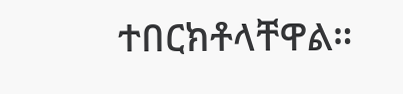ተበርክቶላቸዋል።